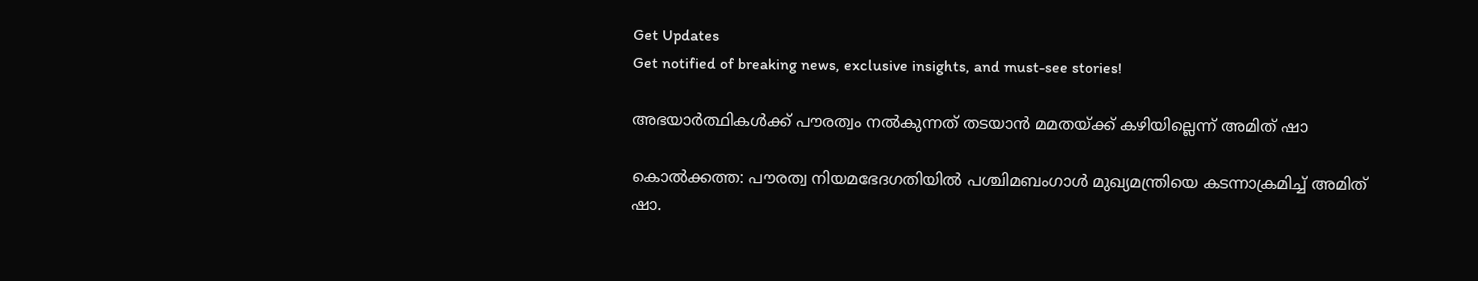Get Updates
Get notified of breaking news, exclusive insights, and must-see stories!

അഭയാര്‍ത്ഥികള്‍ക്ക് പൗരത്വം നല്‍കുന്നത് തടയാന്‍ മമതയ്ക്ക് കഴിയില്ലെന്ന് അമിത് ഷാ

കൊല്‍ക്കത്ത: പൗരത്വ നിയമഭേദഗതിയില്‍ പശ്ചിമബംഗാള്‍ മുഖ്യമന്ത്രിയെ കടന്നാക്രമിച്ച് അമിത് ഷാ.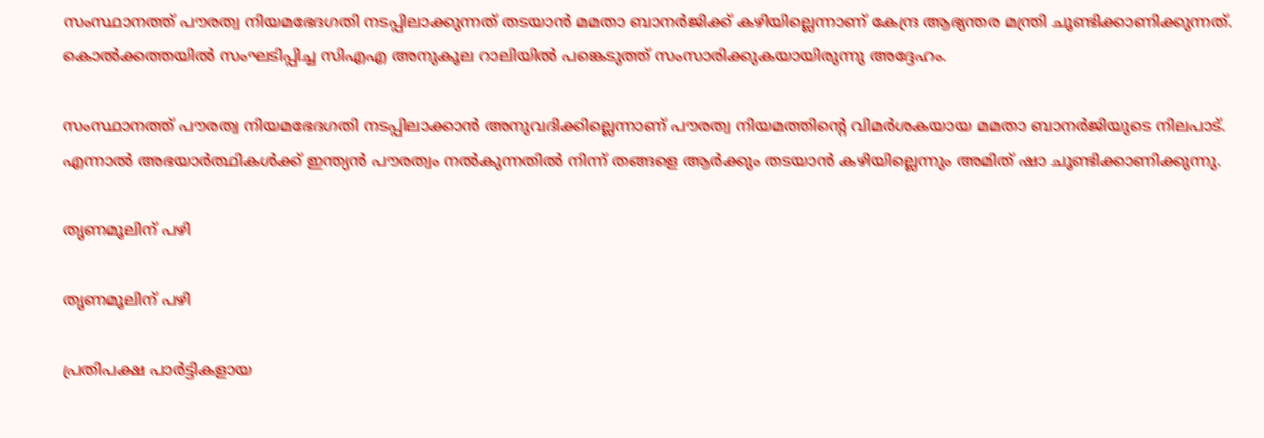സംസ്ഥാനത്ത് പൗരത്വ നിയമഭേദഗതി നടപ്പിലാക്കുന്നത് തടയാന്‍ മമതാ ബാനര്‍ജിക്ക് കഴിയില്ലെന്നാണ് കേന്ദ്ര ആഭ്യന്തര മന്ത്രി ചൂണ്ടിക്കാണിക്കുന്നത്. കൊല്‍ക്കത്തയില്‍ സംഘടിപ്പിച്ച സിഎഎ അനുകൂല റാലിയില്‍ പങ്കെടുത്ത് സംസാരിക്കുകയായിരുന്നു അദ്ദേഹം.

സംസ്ഥാനത്ത് പൗരത്വ നിയമഭേദഗതി നടപ്പിലാക്കാന്‍ അനുവദിക്കില്ലെന്നാണ് പൗരത്വ നിയമത്തിന്റെ വിമര്‍ശകയായ മമതാ ബാനര്‍ജിയുടെ നിലപാട്. എന്നാല്‍ അഭയാര്‍ത്ഥികള്‍ക്ക് ഇന്ത്യന്‍ പൗരത്വം നല്‍കുന്നതില്‍ നിന്ന് തങ്ങളെ ആര്‍ക്കും തടയാന്‍ കഴിയില്ലെന്നും അമിത് ഷാ ചൂണ്ടിക്കാണിക്കുന്നു.

തൃണമൂലിന് പഴി

തൃണമൂലിന് പഴി

പ്രതിപക്ഷ പാര്‍ട്ടികളായ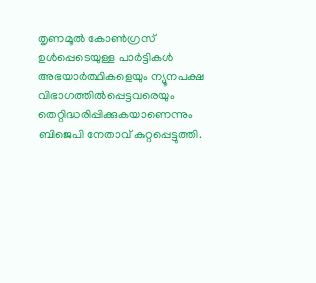തൃണമൂല്‍ കോണ്‍ഗ്രസ് ഉള്‍പ്പെടെയുള്ള പാര്‍ട്ടികള്‍ അഭയാര്‍ത്ഥികളെയും ന്യൂനപക്ഷ വിഭാഗത്തില്‍പ്പെട്ടവരെയും തെറ്റിദ്ധരിപ്പിക്കുകയാണെന്നും ബിജെപി നേതാവ് കുറ്റപ്പെട്ടുത്തി.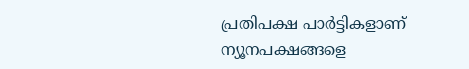പ്രതിപക്ഷ പാര്‍ട്ടികളാണ് ന്യൂനപക്ഷങ്ങളെ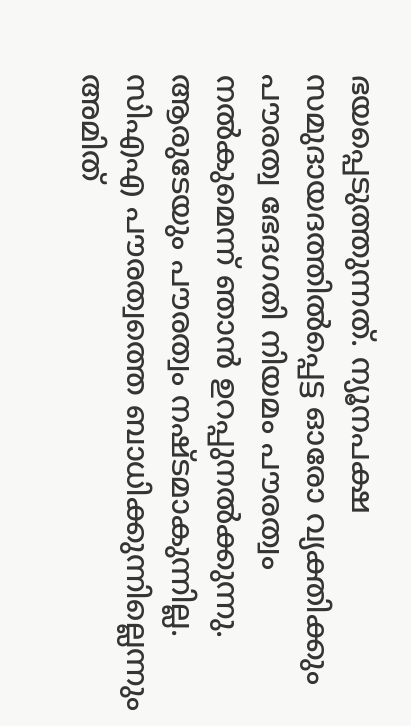ഭയപ്പെടുത്തുന്നത്. ന്യൂനപക്ഷ സമുദായദത്തില്‍പ്പെട്ട ഓരോ വ്യക്തിക്കും പൗരത്വ ഭേദഗതി നിയമം പൗരത്വം നല്‍കുമെന്ന് ഞാന്‍ ഉറപ്പുനല്‍ക്കുന്നു. ആരുടേയും പൗരത്വം നഷ്ടമാകുന്നില്ല. സിഎഎ പൗരത്വത്തെ ബാധിക്കുന്നില്ലെന്നും അമിത്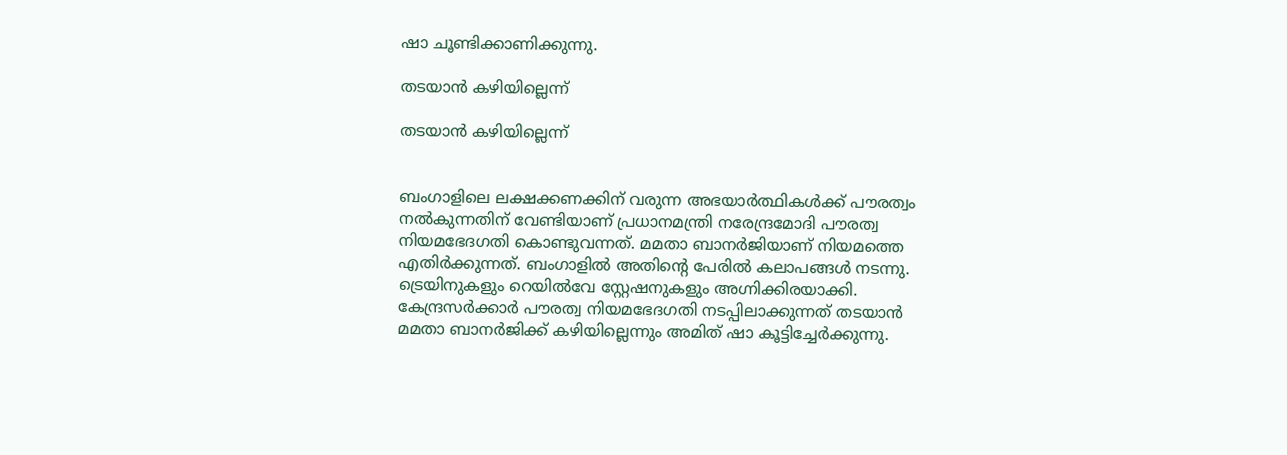ഷാ ചൂണ്ടിക്കാണിക്കുന്നു.

തടയാന്‍ കഴിയില്ലെന്ന്

തടയാന്‍ കഴിയില്ലെന്ന്


ബംഗാളിലെ ലക്ഷക്കണക്കിന് വരുന്ന അഭയാര്‍ത്ഥികള്‍ക്ക് പൗരത്വം നല്‍കുന്നതിന് വേണ്ടിയാണ് പ്രധാനമന്ത്രി നരേന്ദ്രമോദി പൗരത്വ നിയമഭേദഗതി കൊണ്ടുവന്നത്. മമതാ ബാനര്‍ജിയാണ് നിയമത്തെ എതിര്‍ക്കുന്നത്. ബംഗാളില്‍ അതിന്റെ പേരില്‍ കലാപങ്ങള്‍ നടന്നു. ട്രെയിനുകളും റെയില്‍വേ സ്റ്റേഷനുകളും അഗ്നിക്കിരയാക്കി. കേന്ദ്രസര്‍ക്കാര്‍ പൗരത്വ നിയമഭേദഗതി നടപ്പിലാക്കുന്നത് തടയാന്‍ മമതാ ബാനര്‍ജിക്ക് കഴിയില്ലെന്നും അമിത് ഷാ കൂട്ടിച്ചേര്‍ക്കുന്നു.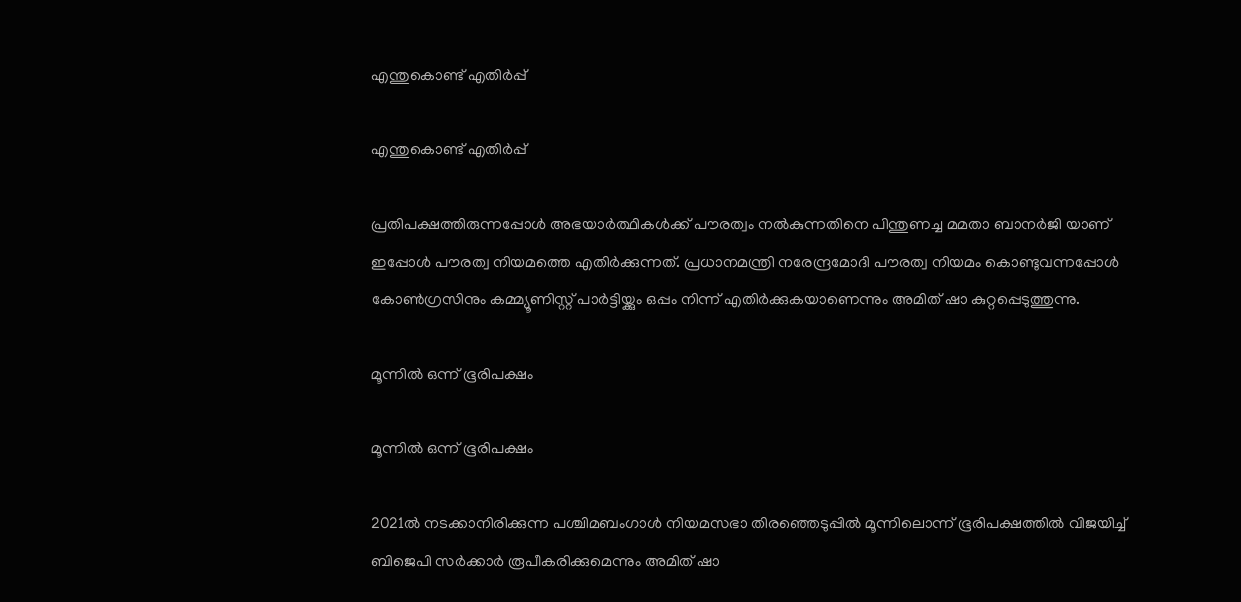എന്തുകൊണ്ട് എതിര്‍പ്പ്

എന്തുകൊണ്ട് എതിര്‍പ്പ്

പ്രതിപക്ഷത്തിരുന്നപ്പോള്‍ അഭയാര്‍ത്ഥികള്‍ക്ക് പൗരത്വം നല്‍കുന്നതിനെ പിന്തുണച്ച മമതാ ബാനര്‍ജി യാണ് ഇപ്പോള്‍ പൗരത്വ നിയമത്തെ എതിര്‍ക്കുന്നത്. പ്രധാനമന്ത്രി നരേന്ദ്രമോദി പൗരത്വ നിയമം കൊണ്ടുവന്നപ്പോള്‍ കോണ്‍ഗ്രസിനും കമ്മ്യൂണിസ്റ്റ് പാര്‍ട്ടിയ്ക്കും ഒപ്പം നിന്ന് എതിര്‍ക്കുകയാണെന്നും അമിത് ഷാ കുറ്റപ്പെടുത്തുന്നു.

മൂന്നില്‍ ഒന്ന് ഭൂരിപക്ഷം

മൂന്നില്‍ ഒന്ന് ഭൂരിപക്ഷം

2021ല്‍ നടക്കാനിരിക്കുന്ന പശ്ചിമബംഗാള്‍ നിയമസഭാ തിരഞ്ഞെടുപ്പില്‍ മൂന്നിലൊന്ന് ഭൂരിപക്ഷത്തില്‍ വിജയിച്ച് ബിജെപി സര്‍ക്കാര്‍ രൂപീകരിക്കുമെന്നും അമിത് ഷാ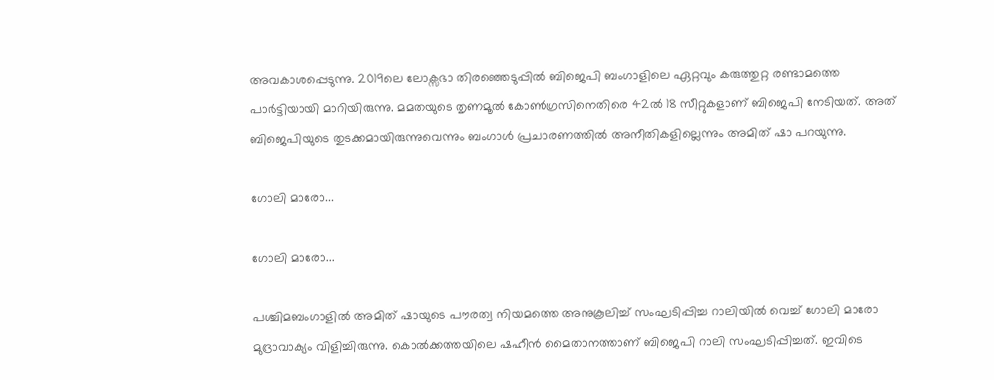അവകാശപ്പെടുന്നു. 2019ലെ ലോക്സഭാ തിരഞ്ഞെടുപ്പില്‍ ബിജെപി ബംഗാളിലെ ഏറ്റവും കരുത്തുറ്റ രണ്ടാമത്തെ പാര്‍ട്ടിയായി മാറിയിരുന്നു. മമതയുടെ തൃണമൂല്‍ കോണ്‍ഗ്രസിനെതിരെ 42ല്‍ 18 സീറ്റുകളാണ് ബിജെപി നേടിയത്. അത് ബിജെപിയുടെ തുടക്കമായിരുന്നുവെന്നും ബംഗാള്‍ പ്രചാരണത്തില്‍ അനീതികളില്ലെന്നും അമിത് ഷാ പറയുന്നു.

ഗോലി മാരോ...

ഗോലി മാരോ...

പശ്ചിമബംഗാളില്‍ അമിത് ഷായുടെ പൗരത്വ നിയമത്തെ അനുകൂലിച്ച് സംഘടിപ്പിച്ച റാലിയില്‍ വെച്ച് ഗോലി മാരോ മുദ്രാവാക്യം വിളിച്ചിരുന്നു. കൊല്‍ക്കത്തയിലെ ഷഹീന്‍ മൈതാനത്താണ് ബിജെപി റാലി സംഘടിപ്പിച്ചത്. ഇവിടെ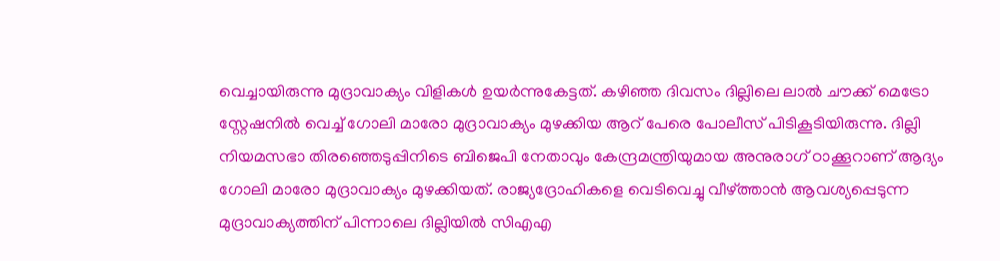വെച്ചായിരുന്നു മുദ്രാവാക്യം വിളികള്‍ ഉയര്‍ന്നുകേട്ടത്. കഴിഞ്ഞ ദിവസം ദില്ലിലെ ലാല്‍ ചൗക്ക് മെട്രോ സ്റ്റേഷനില്‍ വെച്ച് ഗോലി മാരോ മുദ്രാവാക്യം മുഴക്കിയ ആറ് പേരെ പോലീസ് പിടികൂടിയിരുന്നു. ദില്ലി നിയമസഭാ തിരഞ്ഞെടുപ്പിനിടെ ബിജെപി നേതാവും കേന്ദ്രമന്ത്രിയുമായ അനുരാഗ് ഠാക്കൂറാണ് ആദ്യം ഗോലി മാരോ മുദ്രാവാക്യം മുഴക്കിയത്. രാജ്യദ്രോഹികളെ വെടിവെച്ചു വീഴ്ത്താന്‍ ആവശ്യപ്പെടുന്ന മുദ്രാവാക്യത്തിന് പിന്നാലെ ദില്ലിയില്‍ സിഎഎ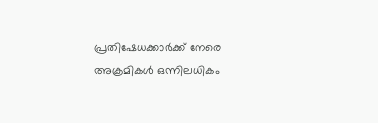പ്രതിഷേധക്കാര്‍ക്ക് നേരെ അക്രമികള്‍ ഒന്നിലധികം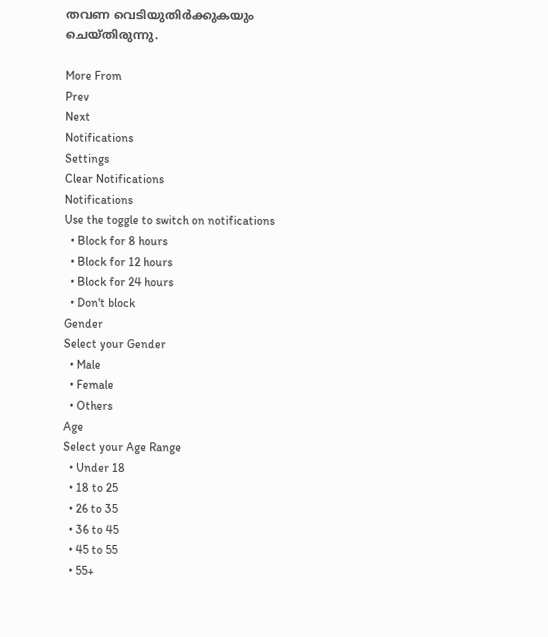തവണ വെടിയുതിര്‍ക്കുകയും ചെയ്തിരുന്നു.

More From
Prev
Next
Notifications
Settings
Clear Notifications
Notifications
Use the toggle to switch on notifications
  • Block for 8 hours
  • Block for 12 hours
  • Block for 24 hours
  • Don't block
Gender
Select your Gender
  • Male
  • Female
  • Others
Age
Select your Age Range
  • Under 18
  • 18 to 25
  • 26 to 35
  • 36 to 45
  • 45 to 55
  • 55+